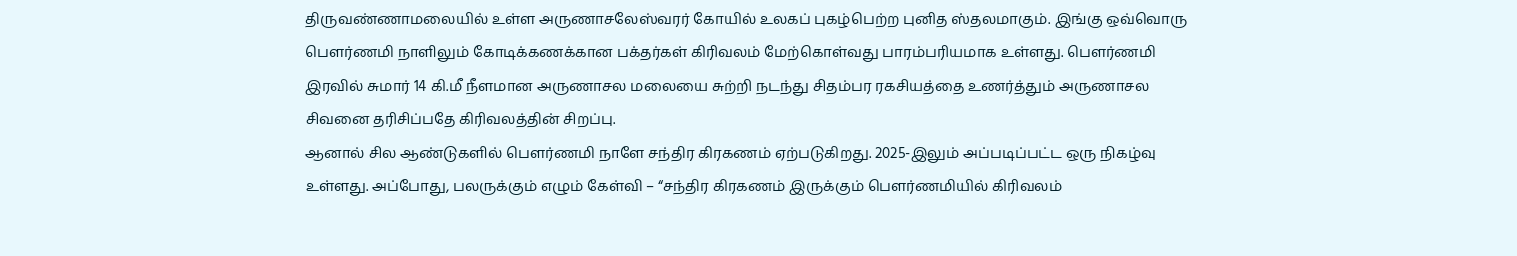திருவண்ணாமலையில் உள்ள அருணாசலேஸ்வரர் கோயில் உலகப் புகழ்பெற்ற புனித ஸ்தலமாகும். இங்கு ஒவ்வொரு பௌர்ணமி நாளிலும் கோடிக்கணக்கான பக்தர்கள் கிரிவலம் மேற்கொள்வது பாரம்பரியமாக உள்ளது. பௌர்ணமி இரவில் சுமார் 14 கி.மீ நீளமான அருணாசல மலையை சுற்றி நடந்து சிதம்பர ரகசியத்தை உணர்த்தும் அருணாசல சிவனை தரிசிப்பதே கிரிவலத்தின் சிறப்பு.
ஆனால் சில ஆண்டுகளில் பௌர்ணமி நாளே சந்திர கிரகணம் ஏற்படுகிறது. 2025-இலும் அப்படிப்பட்ட ஒரு நிகழ்வு உள்ளது. அப்போது, பலருக்கும் எழும் கேள்வி – “சந்திர கிரகணம் இருக்கும் பௌர்ணமியில் கிரிவலம்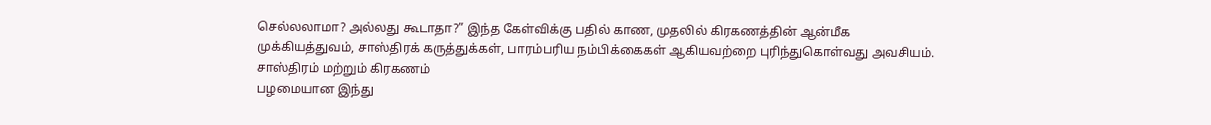செல்லலாமா? அல்லது கூடாதா?” இந்த கேள்விக்கு பதில் காண, முதலில் கிரகணத்தின் ஆன்மீக முக்கியத்துவம், சாஸ்திரக் கருத்துக்கள், பாரம்பரிய நம்பிக்கைகள் ஆகியவற்றை புரிந்துகொள்வது அவசியம்.
சாஸ்திரம் மற்றும் கிரகணம்
பழமையான இந்து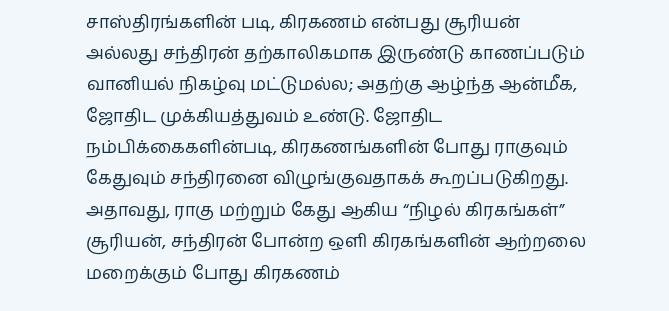சாஸ்திரங்களின் படி, கிரகணம் என்பது சூரியன் அல்லது சந்திரன் தற்காலிகமாக இருண்டு காணப்படும் வானியல் நிகழ்வு மட்டுமல்ல; அதற்கு ஆழ்ந்த ஆன்மீக, ஜோதிட முக்கியத்துவம் உண்டு. ஜோதிட நம்பிக்கைகளின்படி, கிரகணங்களின் போது ராகுவும் கேதுவும் சந்திரனை விழுங்குவதாகக் கூறப்படுகிறது. அதாவது, ராகு மற்றும் கேது ஆகிய “நிழல் கிரகங்கள்” சூரியன், சந்திரன் போன்ற ஒளி கிரகங்களின் ஆற்றலை மறைக்கும் போது கிரகணம்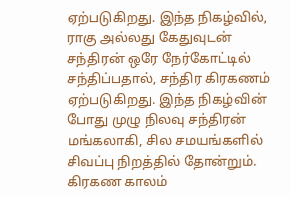ஏற்படுகிறது. இந்த நிகழ்வில், ராகு அல்லது கேதுவுடன் சந்திரன் ஒரே நேர்கோட்டில் சந்திப்பதால், சந்திர கிரகணம் ஏற்படுகிறது. இந்த நிகழ்வின் போது முழு நிலவு சந்திரன் மங்கலாகி, சில சமயங்களில் சிவப்பு நிறத்தில் தோன்றும். கிரகண காலம்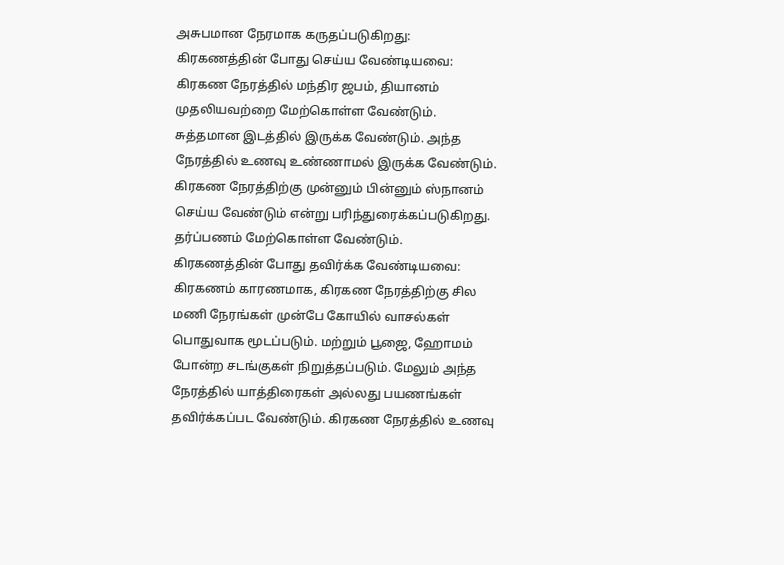அசுபமான நேரமாக கருதப்படுகிறது:
கிரகணத்தின் போது செய்ய வேண்டியவை:
கிரகண நேரத்தில் மந்திர ஜபம், தியானம் முதலியவற்றை மேற்கொள்ள வேண்டும். சுத்தமான இடத்தில் இருக்க வேண்டும். அந்த நேரத்தில் உணவு உண்ணாமல் இருக்க வேண்டும். கிரகண நேரத்திற்கு முன்னும் பின்னும் ஸ்நானம் செய்ய வேண்டும் என்று பரிந்துரைக்கப்படுகிறது. தர்ப்பணம் மேற்கொள்ள வேண்டும்.
கிரகணத்தின் போது தவிர்க்க வேண்டியவை:
கிரகணம் காரணமாக, கிரகண நேரத்திற்கு சில மணி நேரங்கள் முன்பே கோயில் வாசல்கள் பொதுவாக மூடப்படும். மற்றும் பூஜை, ஹோமம் போன்ற சடங்குகள் நிறுத்தப்படும். மேலும் அந்த நேரத்தில் யாத்திரைகள் அல்லது பயணங்கள் தவிர்க்கப்பட வேண்டும். கிரகண நேரத்தில் உணவு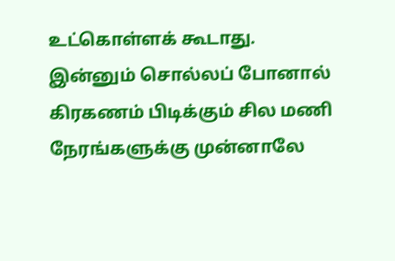உட்கொள்ளக் கூடாது. இன்னும் சொல்லப் போனால் கிரகணம் பிடிக்கும் சில மணி நேரங்களுக்கு முன்னாலே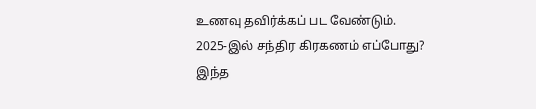உணவு தவிர்க்கப் பட வேண்டும்.
2025-இல் சந்திர கிரகணம் எப்போது?
இந்த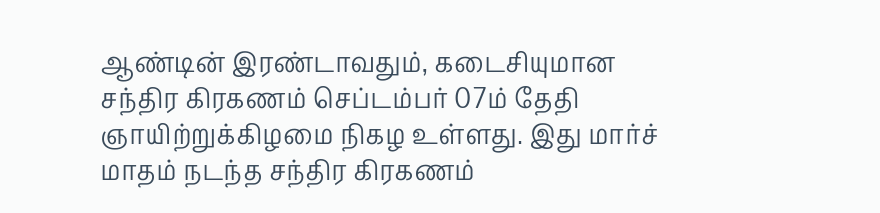ஆண்டின் இரண்டாவதும், கடைசியுமான சந்திர கிரகணம் செப்டம்பர் 07ம் தேதி ஞாயிற்றுக்கிழமை நிகழ உள்ளது. இது மார்ச் மாதம் நடந்த சந்திர கிரகணம்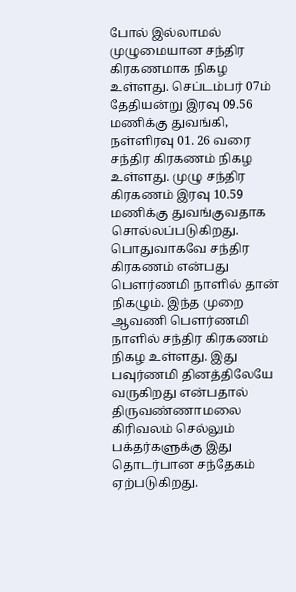போல் இல்லாமல் முழுமையான சந்திர கிரகணமாக நிகழ உள்ளது. செப்டம்பர் 07ம் தேதியன்று இரவு 09.56 மணிக்கு துவங்கி, நள்ளிரவு 01. 26 வரை சந்திர கிரகணம் நிகழ உள்ளது. முழு சந்திர கிரகணம் இரவு 10.59 மணிக்கு துவங்குவதாக சொல்லப்படுகிறது. பொதுவாகவே சந்திர கிரகணம் என்பது பௌர்ணமி நாளில் தான் நிகழும். இந்த முறை ஆவணி பௌர்ணமி நாளில் சந்திர கிரகணம் நிகழ உள்ளது. இது பவுர்ணமி தினத்திலேயே வருகிறது என்பதால் திருவண்ணாமலை கிரிவலம் செல்லும் பக்தர்களுக்கு இது தொடர்பான சந்தேகம் ஏற்படுகிறது.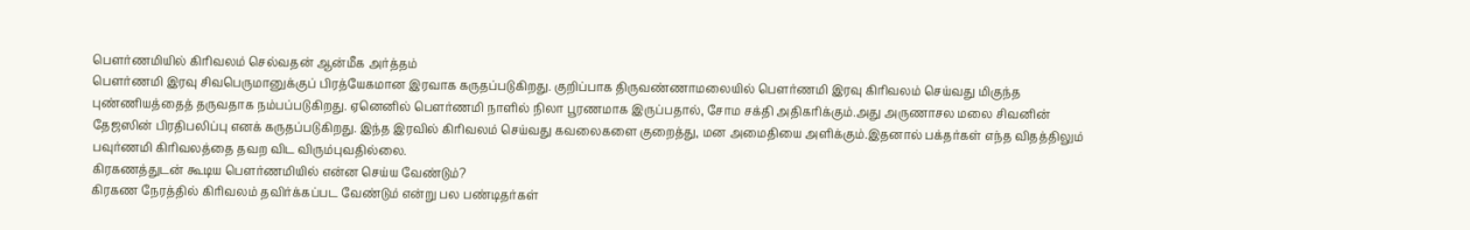பௌர்ணமியில் கிரிவலம் செல்வதன் ஆன்மீக அர்த்தம்
பௌர்ணமி இரவு சிவபெருமானுக்குப் பிரத்யேகமான இரவாக கருதப்படுகிறது. குறிப்பாக திருவண்ணாமலையில் பௌர்ணமி இரவு கிரிவலம் செய்வது மிகுந்த புண்ணியத்தைத் தருவதாக நம்பப்படுகிறது. ஏனெனில் பௌர்ணமி நாளில் நிலா பூரணமாக இருப்பதால், சோம சக்தி அதிகரிக்கும்.அது அருணாசல மலை சிவனின் தேஜஸின் பிரதிபலிப்பு எனக் கருதப்படுகிறது. இந்த இரவில் கிரிவலம் செய்வது கவலைகளை குறைத்து, மன அமைதியை அளிக்கும்.இதனால் பக்தர்கள் எந்த விதத்திலும் பவுர்ணமி கிரிவலத்தை தவற விட விரும்புவதில்லை.
கிரகணத்துடன் கூடிய பௌர்ணமியில் என்ன செய்ய வேண்டும்?
கிரகண நேரத்தில் கிரிவலம் தவிர்க்கப்பட வேண்டும் என்று பல பண்டிதர்கள்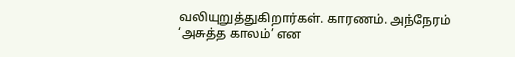வலியுறுத்துகிறார்கள். காரணம். அந்நேரம் ‘அசுத்த காலம்’ என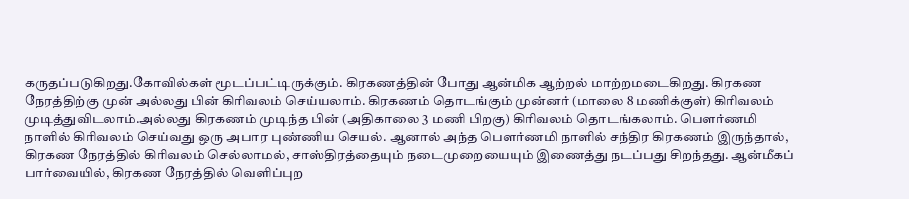கருதப்படுகிறது.கோவில்கள் மூடப்பட்டிருக்கும். கிரகணத்தின் போது ஆன்மிக ஆற்றல் மாற்றமடைகிறது. கிரகண நேரத்திற்கு முன் அல்லது பின் கிரிவலம் செய்யலாம். கிரகணம் தொடங்கும் முன்னர் (மாலை 8 மணிக்குள்) கிரிவலம் முடித்துவிடலாம்.அல்லது கிரகணம் முடிந்த பின் (அதிகாலை 3 மணி பிறகு) கிரிவலம் தொடங்கலாம். பௌர்ணமி நாளில் கிரிவலம் செய்வது ஒரு அபார புண்ணிய செயல். ஆனால் அந்த பௌர்ணமி நாளில் சந்திர கிரகணம் இருந்தால், கிரகண நேரத்தில் கிரிவலம் செல்லாமல், சாஸ்திரத்தையும் நடைமுறையையும் இணைத்து நடப்பது சிறந்தது. ஆன்மீகப் பார்வையில், கிரகண நேரத்தில் வெளிப்புற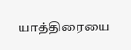யாத்திரையை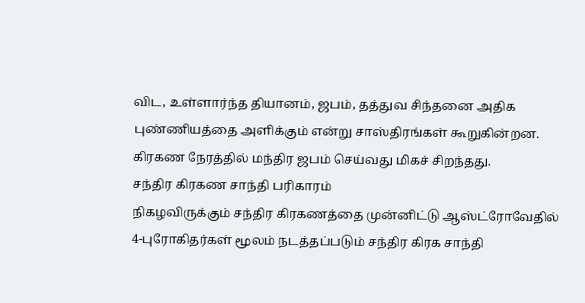விட, உள்ளார்ந்த தியானம், ஜபம், தத்துவ சிந்தனை அதிக புண்ணியத்தை அளிக்கும் என்று சாஸ்திரங்கள் கூறுகின்றன. கிரகண நேரத்தில் மந்திர ஜபம் செய்வது மிகச் சிறந்தது.
சந்திர கிரகண சாந்தி பரிகாரம்
நிகழவிருக்கும் சந்திர கிரகணத்தை முன்னிட்டு ஆஸ்ட்ரோவேதில் 4-புரோகிதர்கள் மூலம் நடத்தப்படும் சந்திர கிரக சாந்தி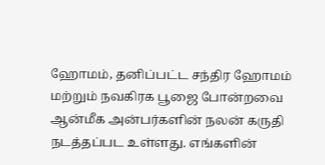ஹோமம், தனிப்பட்ட சந்திர ஹோமம் மற்றும் நவகிரக பூஜை போன்றவை ஆன்மீக அன்பர்களின் நலன் கருதி நடத்தப்பட உள்ளது. எங்களின்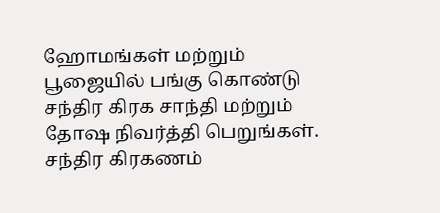ஹோமங்கள் மற்றும் பூஜையில் பங்கு கொண்டு சந்திர கிரக சாந்தி மற்றும் தோஷ நிவர்த்தி பெறுங்கள்.
சந்திர கிரகணம்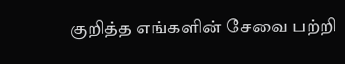குறித்த எங்களின் சேவை பற்றி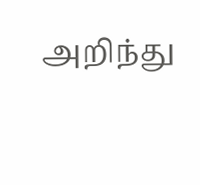அறிந்து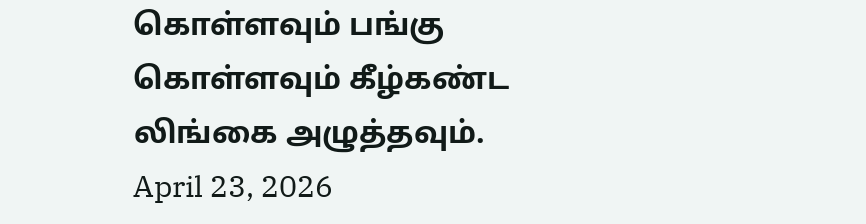கொள்ளவும் பங்கு கொள்ளவும் கீழ்கண்ட லிங்கை அழுத்தவும்.
April 23, 2026